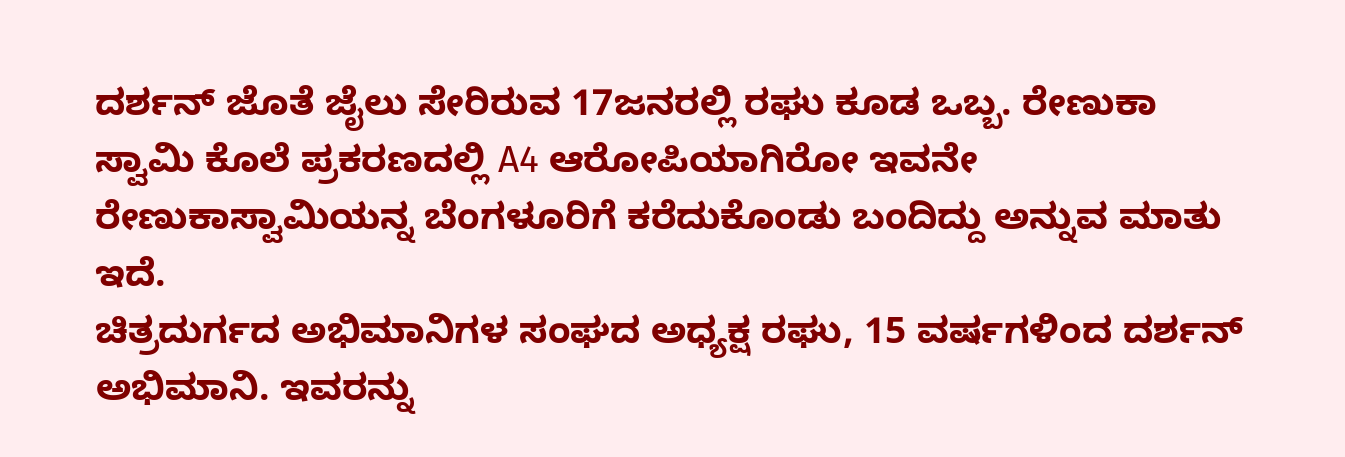ದರ್ಶನ್ ಜೊತೆ ಜೈಲು ಸೇರಿರುವ 17ಜನರಲ್ಲಿ ರಘು ಕೂಡ ಒಬ್ಬ. ರೇಣುಕಾ ಸ್ವಾಮಿ ಕೊಲೆ ಪ್ರಕರಣದಲ್ಲಿ A4 ಆರೋಪಿಯಾಗಿರೋ ಇವನೇ ರೇಣುಕಾಸ್ವಾಮಿಯನ್ನ ಬೆಂಗಳೂರಿಗೆ ಕರೆದುಕೊಂಡು ಬಂದಿದ್ದು ಅನ್ನುವ ಮಾತು ಇದೆ.
ಚಿತ್ರದುರ್ಗದ ಅಭಿಮಾನಿಗಳ ಸಂಘದ ಅಧ್ಯಕ್ಷ ರಘು, 15 ವರ್ಷಗಳಿಂದ ದರ್ಶನ್ ಅಭಿಮಾನಿ. ಇವರನ್ನು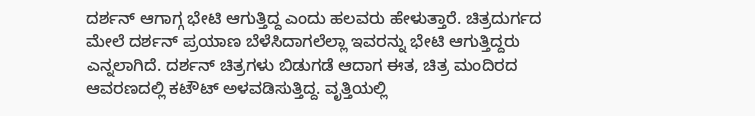ದರ್ಶನ್ ಆಗಾಗ್ಗ ಭೇಟಿ ಆಗುತ್ತಿದ್ದ ಎಂದು ಹಲವರು ಹೇಳುತ್ತಾರೆ. ಚಿತ್ರದುರ್ಗದ ಮೇಲೆ ದರ್ಶನ್ ಪ್ರಯಾಣ ಬೆಳೆಸಿದಾಗಲೆಲ್ಲಾ ಇವರನ್ನು ಭೇಟಿ ಆಗುತ್ತಿದ್ದರು ಎನ್ನಲಾಗಿದೆ. ದರ್ಶನ್ ಚಿತ್ರಗಳು ಬಿಡುಗಡೆ ಆದಾಗ ಈತ, ಚಿತ್ರ ಮಂದಿರದ ಆವರಣದಲ್ಲಿ ಕಟೌಟ್ ಅಳವಡಿಸುತ್ತಿದ್ದ. ವೃತ್ತಿಯಲ್ಲಿ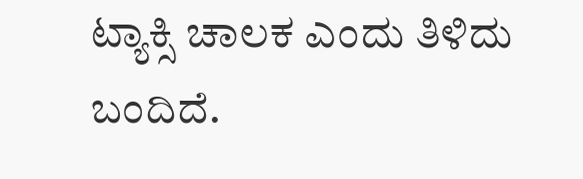ಟ್ಯಾಕ್ಸಿ ಚಾಲಕ ಎಂದು ತಿಳಿದು ಬಂದಿದೆ.